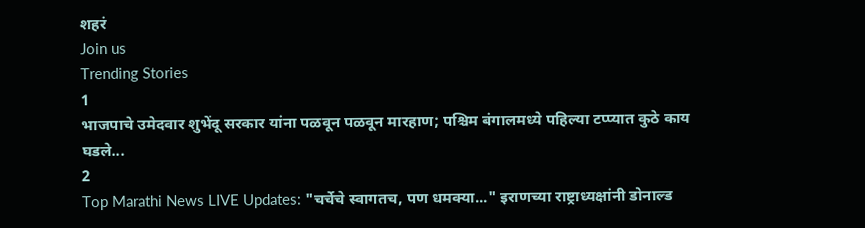शहरं
Join us
Trending Stories
1
भाजपाचे उमेदवार शुभेंदू सरकार यांना पळवून पळवून मारहाण; पश्चिम बंगालमध्ये पहिल्या टप्प्यात कुठे काय घडले...
2
Top Marathi News LIVE Updates: "चर्चेचे स्वागतच, पण धमक्या..." इराणच्या राष्ट्राध्यक्षांनी डोनाल्ड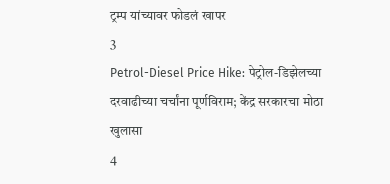ट्रम्प यांच्यावर फोडलं खापर
3
Petrol-Diesel Price Hike: पेट्रोल-डिझेलच्या दरवाढीच्या चर्चांना पूर्णविराम; केंद्र सरकारचा मोठा खुलासा
4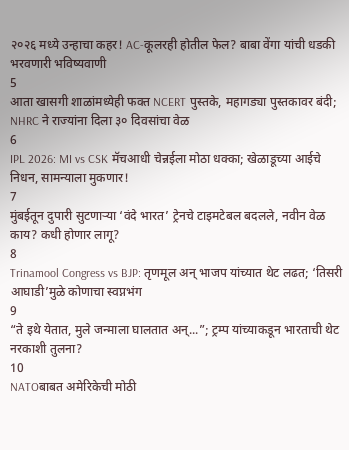२०२६ मध्ये उन्हाचा कहर! AC-कूलरही होतील फेल? बाबा वेंगा यांची धडकी भरवणारी भविष्यवाणी
5
आता खासगी शाळांमध्येही फक्त NCERT पुस्तके, महागड्या पुस्तकावर बंदी; NHRC ने राज्यांना दिला ३० दिवसांचा वेळ
6
IPL 2026: MI vs CSK मॅचआधी चेन्नईला मोठा धक्का; खेळाडूच्या आईचे निधन, सामन्याला मुकणार!
7
मुंबईतून दुपारी सुटणाऱ्या ‘वंदे भारत’ ट्रेनचे टाइमटेबल बदलले, नवीन वेळ काय? कधी होणार लागू?
8
Trinamool Congress vs BJP: तृणमूल अन् भाजप यांच्यात थेट लढत; ‘तिसरी आघाडी’मुळे कोणाचा स्वप्नभंग
9
“ते इथे येतात, मुले जन्माला घालतात अन्...”; ट्रम्प यांच्याकडून भारताची थेट नरकाशी तुलना?
10
NATOबाबत अमेरिकेची मोठी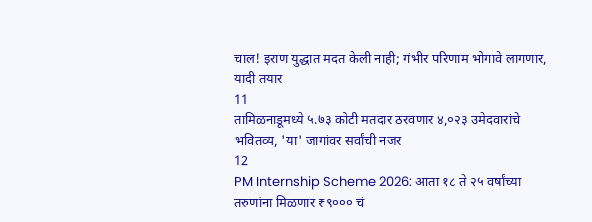चाल! इराण युद्धात मदत केली नाही; गंभीर परिणाम भोगावे लागणार, यादी तयार
11
तामिळनाडूमध्ये ५.७३ कोटी मतदार ठरवणार ४,०२३ उमेदवारांचे भवितव्य, 'या' जागांवर सर्वांची नजर
12
PM Internship Scheme 2026: आता १८ ते २५ वर्षांच्या तरुणांना मिळणार ₹९००० चं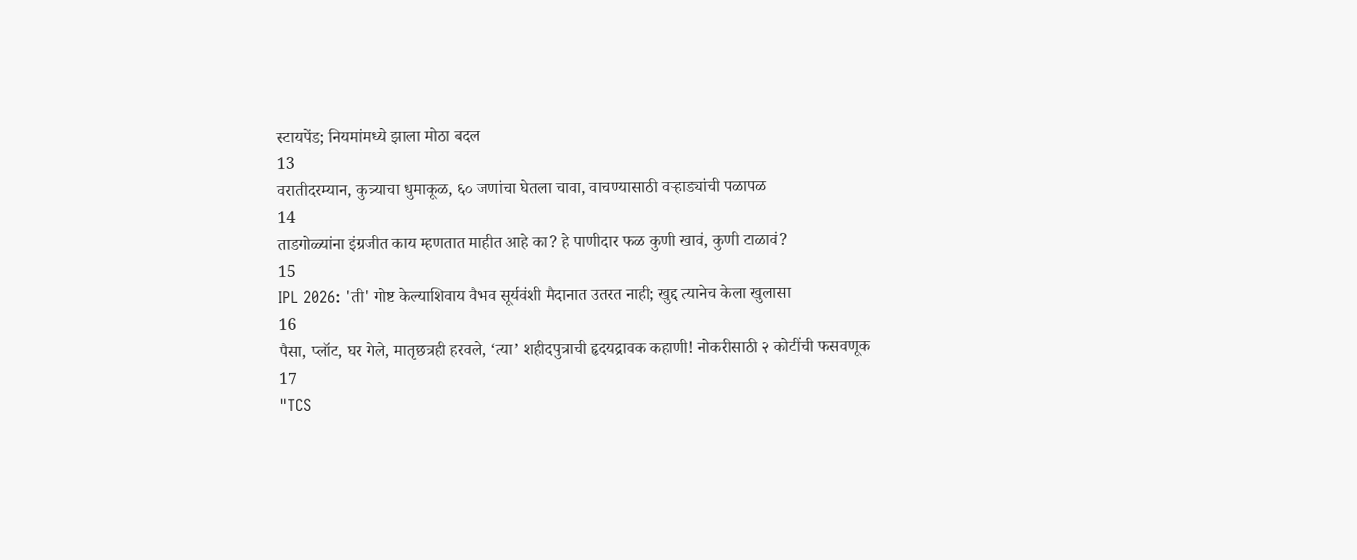स्टायपेंड; नियमांमध्ये झाला मोठा बदल
13
वरातीदरम्यान, कुत्र्याचा धुमाकूळ, ६० जणांचा घेतला चावा, वाचण्यासाठी वऱ्हाड्यांची पळापळ
14
ताडगोळ्यांना इंग्रजीत काय म्हणतात माहीत आहे का? हे पाणीदार फळ कुणी खावं, कुणी टाळावं?
15
IPL 2026: 'ती' गोष्ट केल्याशिवाय वैभव सूर्यवंशी मैदानात उतरत नाही; खुद्द त्यानेच केला खुलासा
16
पैसा, प्लॉट, घर गेले, मातृछत्रही हरवले, ‘त्या’ शहीदपुत्राची हृदयद्रावक कहाणी! नोकरीसाठी २ कोटींची फसवणूक
17
"TCS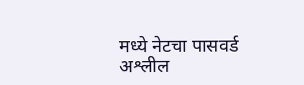मध्ये नेटचा पासवर्ड अश्लील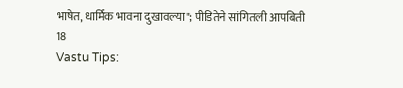भाषेत, धार्मिक भावना दुखावल्या"; पीडितेने सांगितली आपबिती
18
Vastu Tips: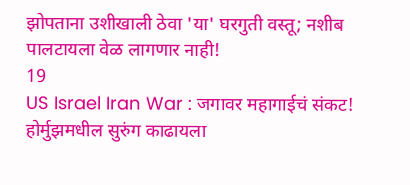झोपताना उशीखाली ठेवा 'या' घरगुती वस्तू; नशीब पालटायला वेळ लागणार नाही!
19
US Israel Iran War : जगावर महागाईचं संकट! होर्मुझमधील सुरुंग काढायला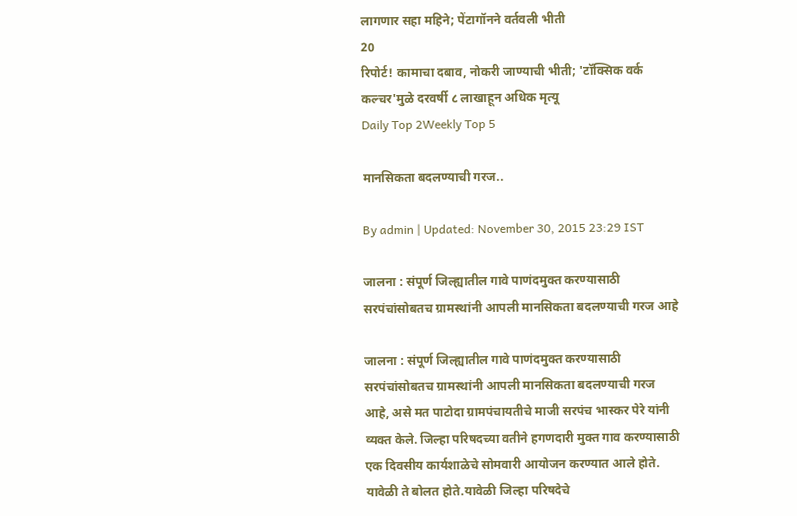लागणार सहा महिने; पेंटागॉनने वर्तवली भीती
20
रिपोर्ट! कामाचा दबाव, नोकरी जाण्याची भीती; 'टॉक्सिक वर्क कल्चर'मुळे दरवर्षी ८ लाखाहून अधिक मृत्यू
Daily Top 2Weekly Top 5

मानसिकता बदलण्याची गरज..

By admin | Updated: November 30, 2015 23:29 IST

जालना : संपूर्ण जिल्ह्यातील गावे पाणंदमुक्त करण्यासाठी सरपंचांसोबतच ग्रामस्थांनी आपली मानसिकता बदलण्याची गरज आहे

जालना : संपूर्ण जिल्ह्यातील गावे पाणंदमुक्त करण्यासाठी सरपंचांसोबतच ग्रामस्थांनी आपली मानसिकता बदलण्याची गरज आहे, असे मत पाटोदा ग्रामपंचायतीचे माजी सरपंच भास्कर पेरे यांनी व्यक्त केले. जिल्हा परिषदच्या वतीने हगणदारी मुक्त गाव करण्यासाठी एक दिवसीय कार्यशाळेचे सोमवारी आयोजन करण्यात आले होते. यावेळी ते बोलत होते.यावेळी जिल्हा परिषदेचे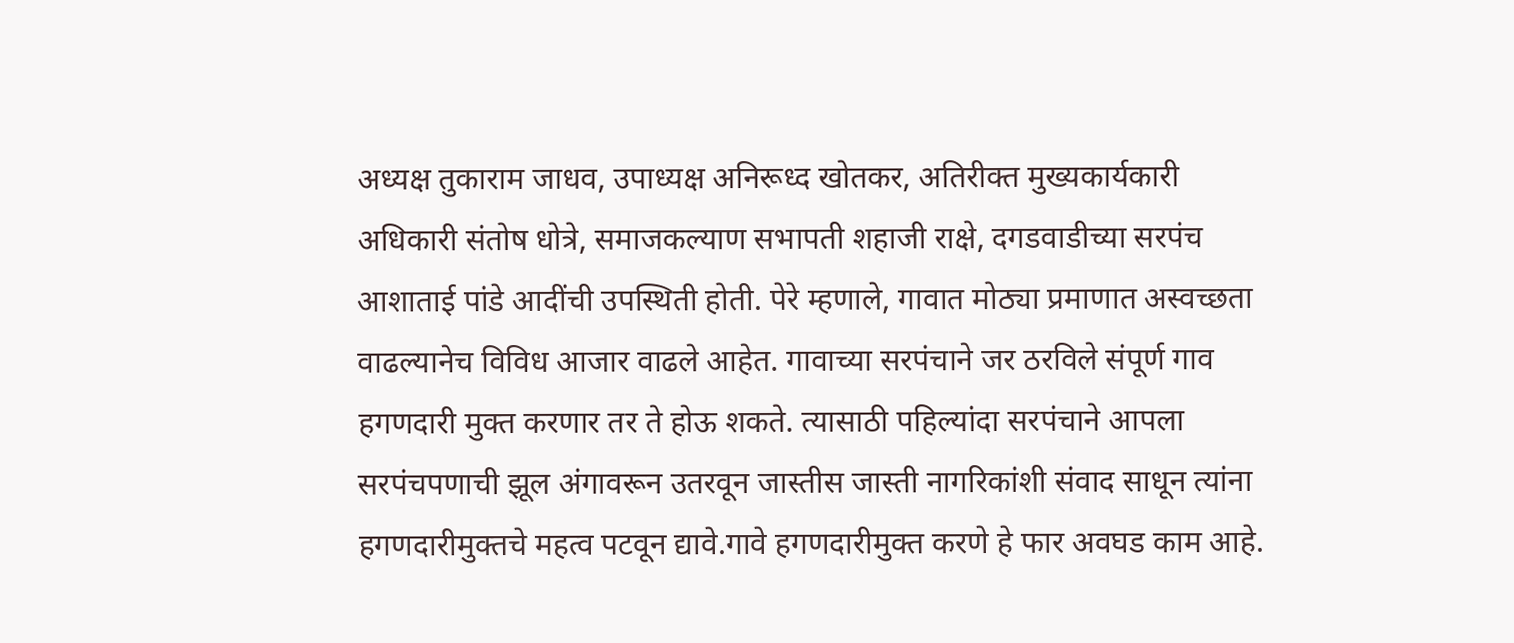अध्यक्ष तुकाराम जाधव, उपाध्यक्ष अनिरूध्द खोतकर, अतिरीक्त मुख्यकार्यकारी अधिकारी संतोष धोत्रे, समाजकल्याण सभापती शहाजी राक्षे, दगडवाडीच्या सरपंच आशाताई पांडे आदींची उपस्थिती होती. पेरे म्हणाले, गावात मोठ्या प्रमाणात अस्वच्छता वाढल्यानेच विविध आजार वाढले आहेत. गावाच्या सरपंचाने जर ठरविले संपूर्ण गाव हगणदारी मुक्त करणार तर ते होऊ शकते. त्यासाठी पहिल्यांदा सरपंचाने आपला सरपंचपणाची झूल अंगावरून उतरवून जास्तीस जास्ती नागरिकांशी संवाद साधून त्यांना हगणदारीमुक्तचे महत्व पटवून द्यावे.गावे हगणदारीमुक्त करणे हे फार अवघड काम आहे.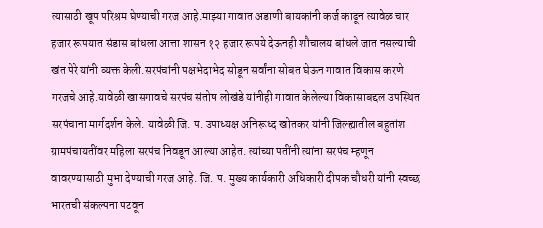त्यासाठी खूप परिश्रम घेण्याची गरज आहे.माझ्या गावात अडाणी बायकांनी कर्ज काढून त्यावेळ चार हजार रूपयात संडास बांधला आत्ता शासन १२ हजार रूपये देऊनही शौचालय बांधले जात नसल्याची खंत पेरे यांनी व्यक्त केली.सरपंचांनी पक्षभेदाभेद सोडून सर्वांना सोबत घेऊन गावात विकास करणे गरजचे आहे.यावेळी खासगावचे सरपंच संतोष लोखंडे यांनीही गावात केलेल्या विकासाबद्दल उपस्थित सरपंचाना मार्गदर्शन केले. यावेळी जि. प. उपाध्यक्ष अनिरूध्द खोतकर यांनी जिल्ह्यातील बहुतांश ग्रामपंचायतींवर महिला सरपंच निवडून आल्या आहेत. त्यांच्या पतींनी त्यांना सरपंच म्हणून वावरण्यासाठी मुभा देण्याची गरज आहे. जि. प. मुख्य कार्यकारी अधिकारी दीपक चौधरी यांनी स्वच्छ भारतची संकल्पना पटवून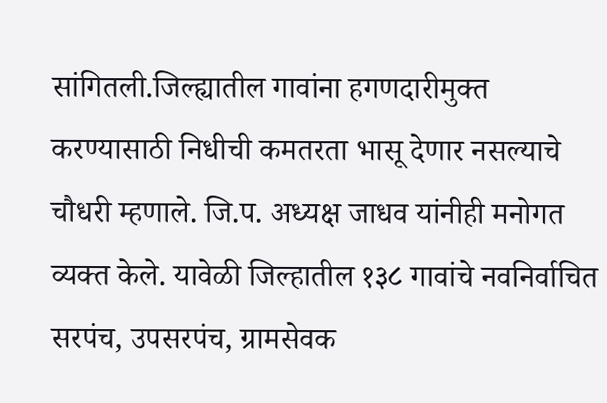सांगितली.जिल्ह्यातील गावांना हगणदारीमुक्त करण्यासाठी निधीची कमतरता भासू देणार नसल्याचे चौधरी म्हणाले. जि.प. अध्यक्ष जाधव यांनीही मनोगत व्यक्त केले. यावेळी जिल्हातील १३८ गावांचे नवनिर्वाचित सरपंच, उपसरपंच, ग्रामसेवक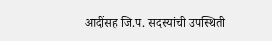आदींसह जि.प. सदस्यांची उपस्थिती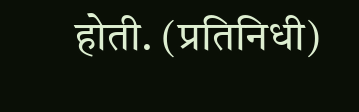होती. (प्रतिनिधी)